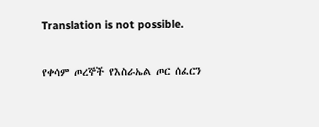Translation is not possible.

የቀሳም ጦረኞች የእስራኤል ጦር ሰፈርን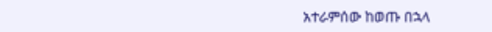አተራምሰው ከወጡ በኋላ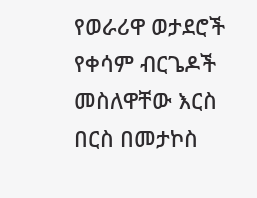የወራሪዋ ወታደሮች የቀሳም ብርጌዶች መስለዋቸው እርስ በርስ በመታኮስ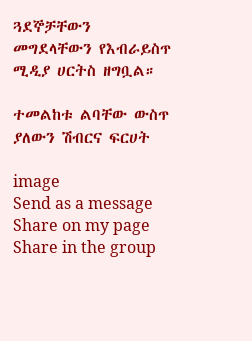ጓደኞቻቸውን መግደላቸውን የእብራይስጥ ሚዲያ ሀርትስ ዘግቧል።

ተመልከቱ ልባቸው ውስጥ ያለውን ሽብርና ፍርሀት

image
Send as a message
Share on my page
Share in the group